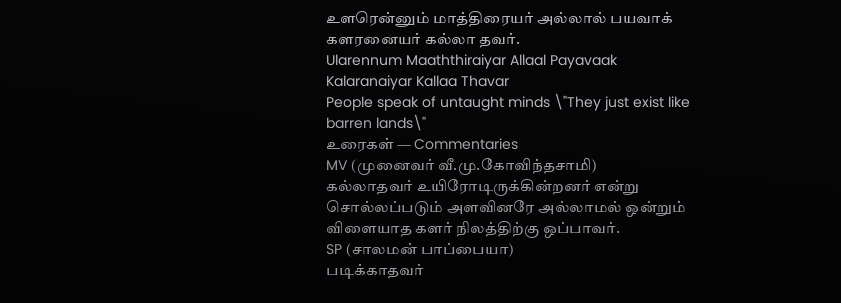உளரென்னும் மாத்திரையர் அல்லால் பயவாக்
களரனையர் கல்லா தவர்.
Ularennum Maaththiraiyar Allaal Payavaak
Kalaranaiyar Kallaa Thavar
People speak of untaught minds \"They just exist like barren lands\"
உரைகள் — Commentaries
MV (முனைவர் வீ.மு.கோவிந்தசாமி)
கல்லாதவர் உயிரோடிருக்கின்றனர் என்று சொல்லப்படும் அளவினரே அல்லாமல் ஒன்றும் விளையாத களர் நிலத்திற்கு ஒப்பாவர்.
SP (சாலமன் பாப்பையா)
படிக்காதவர்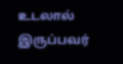உடலால் இருப்பவர்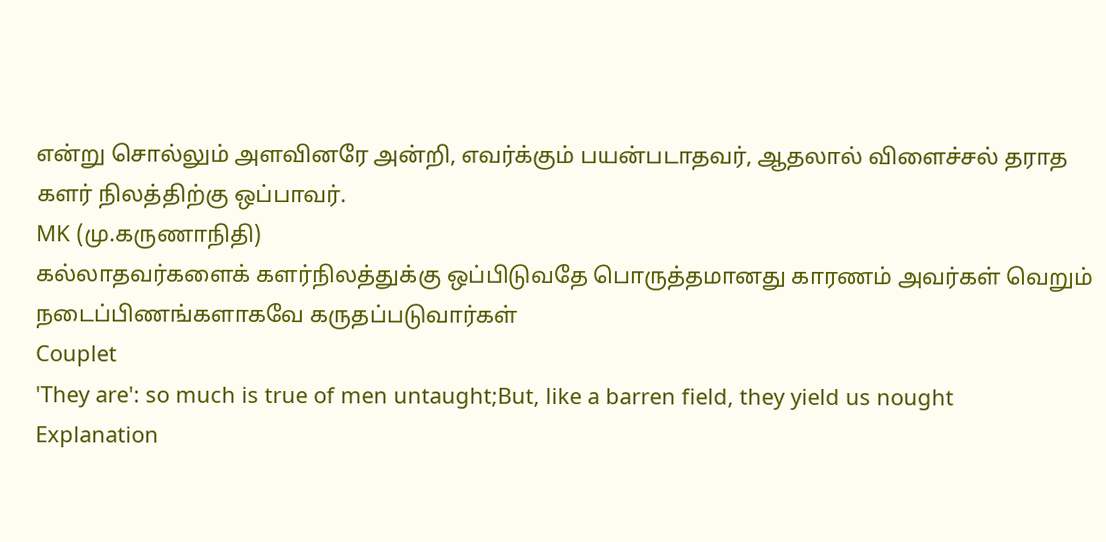என்று சொல்லும் அளவினரே அன்றி, எவர்க்கும் பயன்படாதவர், ஆதலால் விளைச்சல் தராத களர் நிலத்திற்கு ஒப்பாவர்.
MK (மு.கருணாநிதி)
கல்லாதவர்களைக் களர்நிலத்துக்கு ஒப்பிடுவதே பொருத்தமானது காரணம் அவர்கள் வெறும் நடைப்பிணங்களாகவே கருதப்படுவார்கள்
Couplet
'They are': so much is true of men untaught;But, like a barren field, they yield us nought
Explanation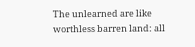The unlearned are like worthless barren land: all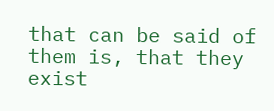that can be said of them is, that they exist